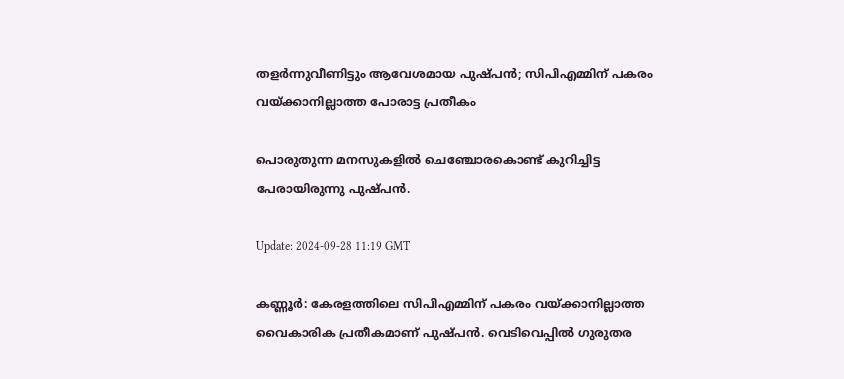തളർന്നുവീണിട്ടും ആവേശമായ പുഷ്പൻ; സിപിഎമ്മിന് പകരം വയ്ക്കാനില്ലാത്ത പോരാട്ട പ്രതീകം

പൊരുതുന്ന മനസുകളിൽ ചെഞ്ചോരകൊണ്ട് കുറിച്ചിട്ട പേരായിരുന്നു പുഷ്പൻ.

Update: 2024-09-28 11:19 GMT

കണ്ണൂർ: കേരളത്തിലെ സിപിഎമ്മിന് പകരം വയ്ക്കാനില്ലാത്ത വൈകാരിക പ്രതീകമാണ് പുഷ്പൻ. വെടിവെപ്പിൽ ഗുരുതര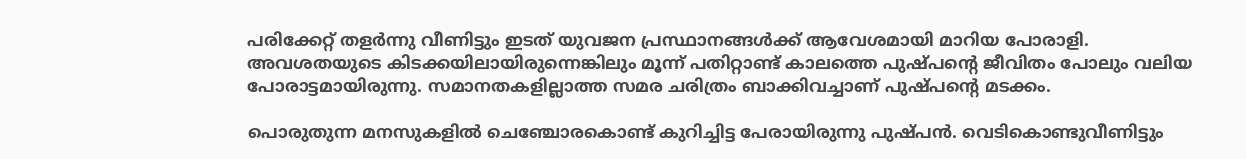പരിക്കേറ്റ് തളർന്നു വീണിട്ടും ഇടത് യുവജന പ്രസ്ഥാനങ്ങൾക്ക് ആവേശമായി മാറിയ പോരാളി. അവശതയുടെ കിടക്കയിലായിരുന്നെങ്കിലും മൂന്ന് പതിറ്റാണ്ട് കാലത്തെ പുഷ്പന്റെ ജീവിതം പോലും വലിയ പോരാട്ടമായിരുന്നു. സമാനതകളില്ലാത്ത സമര ചരിത്രം ബാക്കിവച്ചാണ് പുഷ്പന്റെ മടക്കം.

പൊരുതുന്ന മനസുകളിൽ ചെഞ്ചോരകൊണ്ട് കുറിച്ചിട്ട പേരായിരുന്നു പുഷ്പൻ. വെടികൊണ്ടുവീണിട്ടും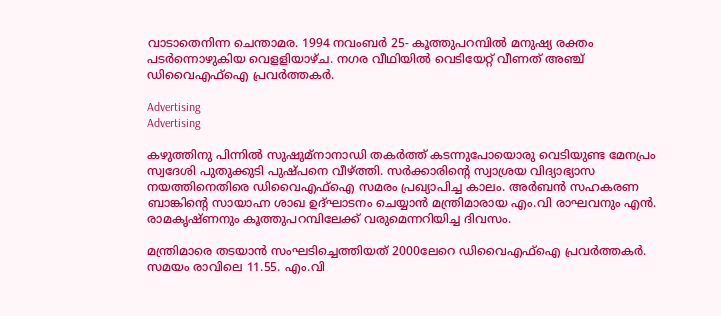വാടാതെനിന്ന ചെന്താമര. 1994 നവംബർ 25- കൂത്തുപറമ്പിൽ മനുഷ്യ രക്തം പടർന്നൊഴുകിയ വെളളിയാഴ്ച. നഗര വീഥിയിൽ വെടിയേറ്റ് വീണത് അഞ്ച് ഡിവൈഎഫ്ഐ പ്രവർത്തകർ.

Advertising
Advertising

കഴുത്തിനു പിന്നിൽ സുഷുമ്നാനാഡി തകർത്ത് കടന്നുപോയൊരു വെടിയുണ്ട മേനപ്രം സ്വദേശി പുതുക്കുടി പുഷ്പനെ വീഴ്ത്തി. സർക്കാരിന്റെ സ്വാശ്രയ വിദ്യാഭ്യാസ നയത്തിനെതിരെ ഡിവൈഎഫ്ഐ സമരം പ്രഖ്യാപിച്ച കാലം. അർബൻ സഹകരണ ബാങ്കിന്റെ സായാഹ്ന ശാഖ ഉദ്ഘാടനം ചെയ്യാൻ മന്ത്രിമാരായ എം.വി രാഘവനും എൻ. രാമകൃഷ്ണനും കൂത്തുപറമ്പിലേക്ക് വരുമെന്നറിയിച്ച ദിവസം.

മന്ത്രിമാരെ തടയാൻ സംഘടിച്ചെത്തിയത് 2000ലേറെ ഡിവൈഎഫ്ഐ പ്രവർത്തകർ. സമയം രാവിലെ 11.55. എം.വി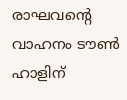രാഘവന്റെ വാഹനം ടൗൺ ഹാളിന്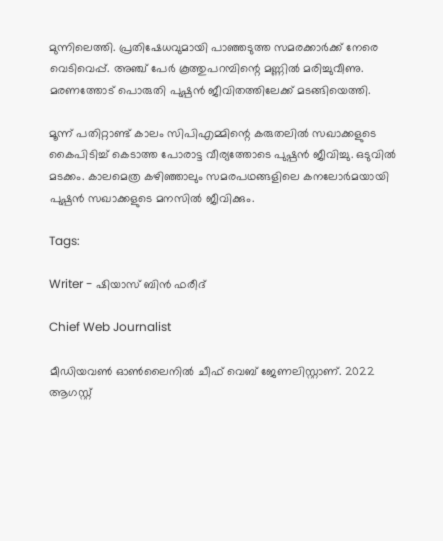മുന്നിലെത്തി. പ്രതിഷേധവുമായി പാഞ്ഞടുത്ത സമരക്കാർക്ക് നേരെ വെടിവെപ്പ്. അഞ്ച് പേർ കൂത്തുപറമ്പിന്റെ മണ്ണിൽ മരിച്ചുവീണു. മരണത്തോട് പൊരുതി പുഷ്പൻ ജീവിതത്തിലേക്ക് മടങ്ങിയെത്തി.

മൂന്ന് പതിറ്റാണ്ട് കാലം സിപിഎമ്മിന്റെ കരുതലിൽ സഖാക്കളുടെ കൈപിടിച്ച് കെടാത്ത പോരാട്ട വീര്യത്തോടെ പുഷ്പൻ ജീവിച്ചു. ഒടുവിൽ മടക്കം. കാലമെത്ര കഴിഞ്ഞാലും സമരപഥങ്ങളിലെ കനലോർമയായി പുഷ്പൻ സഖാക്കളുടെ മനസിൽ ജീവിക്കും.

Tags:

Writer - ഷിയാസ് ബിന്‍ ഫരീദ്

Chief Web Journalist

മീഡിയവണ്‍ ഓണ്‍ലൈനില്‍ ചീഫ് വെബ് ജേണലിസ്റ്റാണ്. 2022 ആഗസ്റ്റ്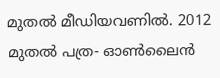മുതല്‍ മീഡിയവണില്‍. 2012 മുതല്‍ പത്ര- ഓണ്‍ലൈന്‍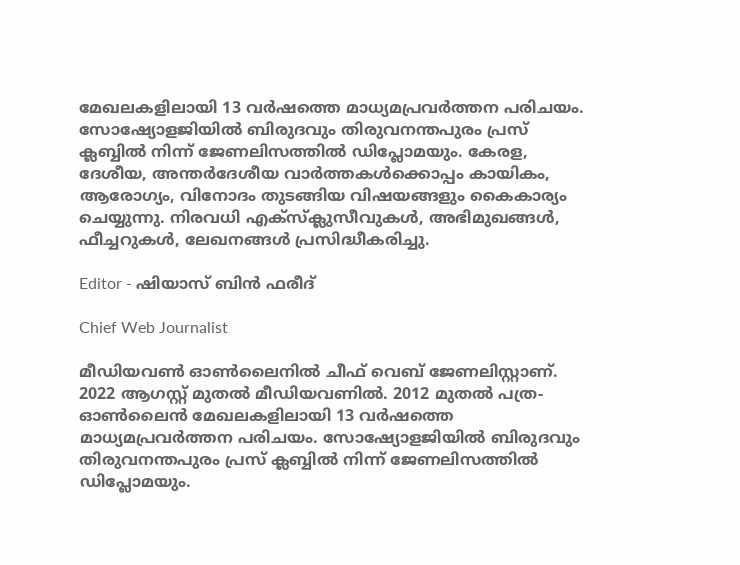മേഖലകളിലായി 13 വര്‍ഷത്തെ മാധ്യമപ്രവര്‍ത്തന പരിചയം. സോഷ്യോളജിയില്‍ ബിരുദവും തിരുവനന്തപുരം പ്രസ് ക്ലബ്ബില്‍ നിന്ന് ജേണലിസത്തില്‍ ഡിപ്ലോമയും. കേരള, ദേശീയ, അന്തര്‍ദേശീയ വാര്‍ത്തകള്‍ക്കൊപ്പം കായികം, ആരോഗ്യം, വിനോദം തുടങ്ങിയ വിഷയങ്ങളും കൈകാര്യം ചെയ്യുന്നു. നിരവധി എക്സ്ക്ലുസീവുകള്‍, അഭിമുഖങ്ങള്‍, ഫീച്ചറുകള്‍, ലേഖനങ്ങള്‍ പ്രസിദ്ധീകരിച്ചു.

Editor - ഷിയാസ് ബിന്‍ ഫരീദ്

Chief Web Journalist

മീഡിയവണ്‍ ഓണ്‍ലൈനില്‍ ചീഫ് വെബ് ജേണലിസ്റ്റാണ്. 2022 ആഗസ്റ്റ് മുതല്‍ മീഡിയവണില്‍. 2012 മുതല്‍ പത്ര- ഓണ്‍ലൈന്‍ മേഖലകളിലായി 13 വര്‍ഷത്തെ മാധ്യമപ്രവര്‍ത്തന പരിചയം. സോഷ്യോളജിയില്‍ ബിരുദവും തിരുവനന്തപുരം പ്രസ് ക്ലബ്ബില്‍ നിന്ന് ജേണലിസത്തില്‍ ഡിപ്ലോമയും.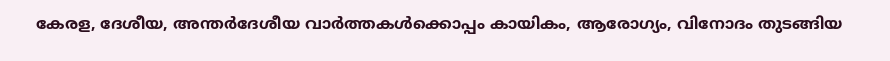കേരള, ദേശീയ, അന്തര്‍ദേശീയ വാര്‍ത്തകള്‍ക്കൊപ്പം കായികം, ആരോഗ്യം, വിനോദം തുടങ്ങിയ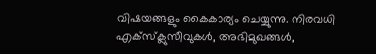വിഷയങ്ങളും കൈകാര്യം ചെയ്യുന്നു. നിരവധി എക്സ്ക്ലുസീവുകള്‍, അഭിമുഖങ്ങള്‍,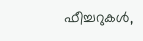ഫീച്ചറുകള്‍,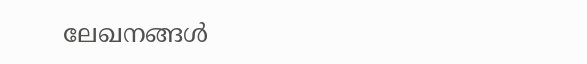ലേഖനങ്ങള്‍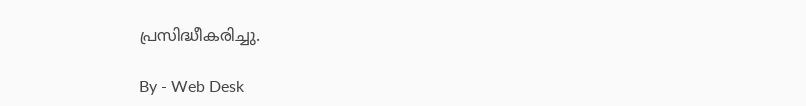പ്രസിദ്ധീകരിച്ചു.

By - Web Desk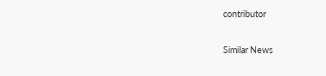contributor

Similar News